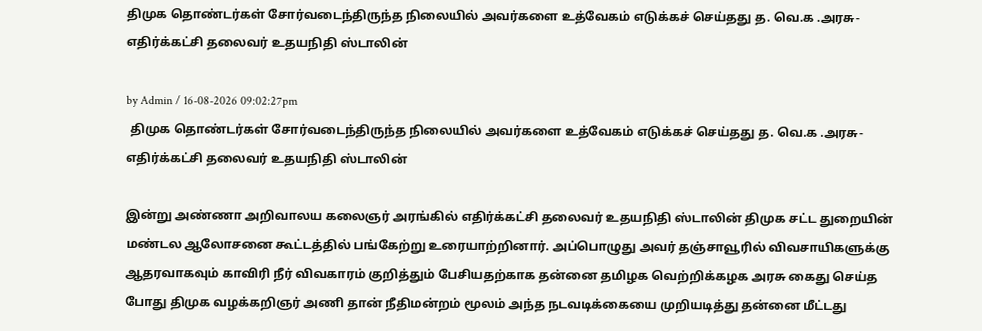திமுக தொண்டர்கள் சோர்வடைந்திருந்த நிலையில் அவர்களை உத்வேகம் எடுக்கச் செய்தது த. வெ.க .அரசு- எதிர்க்கட்சி தலைவர் உதயநிதி ஸ்டாலின்

by Admin / 16-08-2026 09:02:27pm
 திமுக தொண்டர்கள் சோர்வடைந்திருந்த நிலையில் அவர்களை உத்வேகம் எடுக்கச் செய்தது த. வெ.க .அரசு- எதிர்க்கட்சி தலைவர் உதயநிதி ஸ்டாலின்

இன்று அண்ணா அறிவாலய கலைஞர் அரங்கில் எதிர்க்கட்சி தலைவர் உதயநிதி ஸ்டாலின் திமுக சட்ட துறையின் மண்டல ஆலோசனை கூட்டத்தில் பங்கேற்று உரையாற்றினார். அப்பொழுது அவர் தஞ்சாவூரில் விவசாயிகளுக்கு ஆதரவாகவும் காவிரி நீர் விவகாரம் குறித்தும் பேசியதற்காக தன்னை தமிழக வெற்றிக்கழக அரசு கைது செய்த போது திமுக வழக்கறிஞர் அணி தான் நீதிமன்றம் மூலம் அந்த நடவடிக்கையை முறியடித்து தன்னை மீட்டது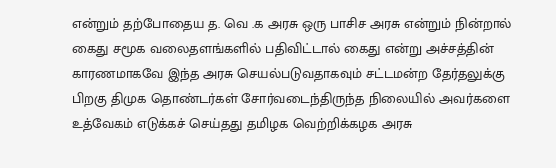என்றும் தற்போதைய த. வெ .க அரசு ஒரு பாசிச அரசு என்றும் நின்றால் கைது சமூக வலைதளங்களில் பதிவிட்டால் கைது என்று அச்சத்தின் காரணமாகவே இந்த அரசு செயல்படுவதாகவும் சட்டமன்ற தேர்தலுக்கு பிறகு திமுக தொண்டர்கள் சோர்வடைந்திருந்த நிலையில் அவர்களை உத்வேகம் எடுக்கச் செய்தது தமிழக வெற்றிக்கழக அரசு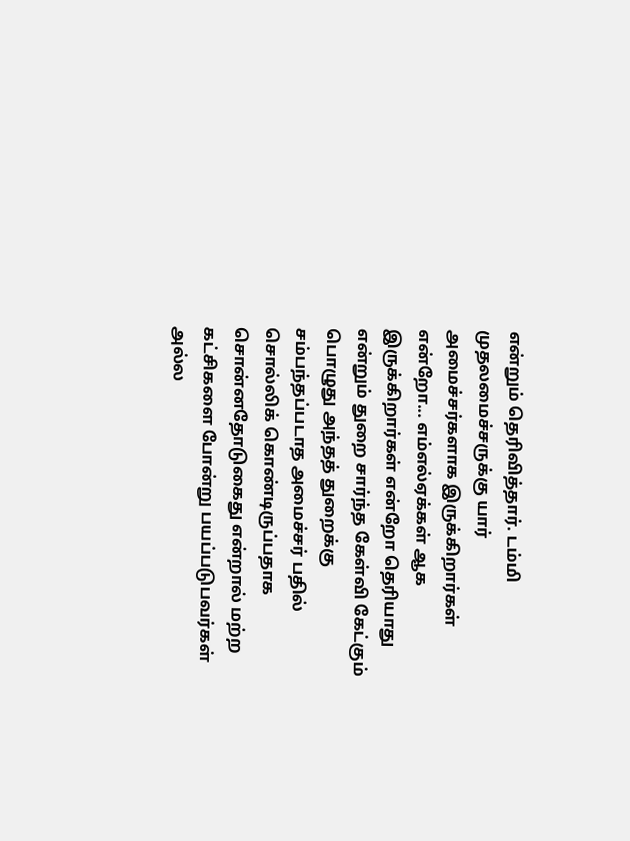என்றும் தெரிவித்தார். டம்மி  முதலமைச்சருக்கு யார் அமைச்சர்களாக இருக்கிறார்கள் என்றோ... எம்எல்ஏக்கள் ஆக இருக்கிறார்கள் என்றோ தெரியாது என்றும் துறை சார்ந்த கேள்வி கேட்கும் பொழுது அந்தத் துறைக்கு சம்பந்தப்படாத அமைச்சர் பதில் சொல்லிக் கொண்டிருப்பதாக சொன்னதோடுகைது என்றால் மற்ற கட்சிகளை போன்று பயப்படுபவர்கள் அல்ல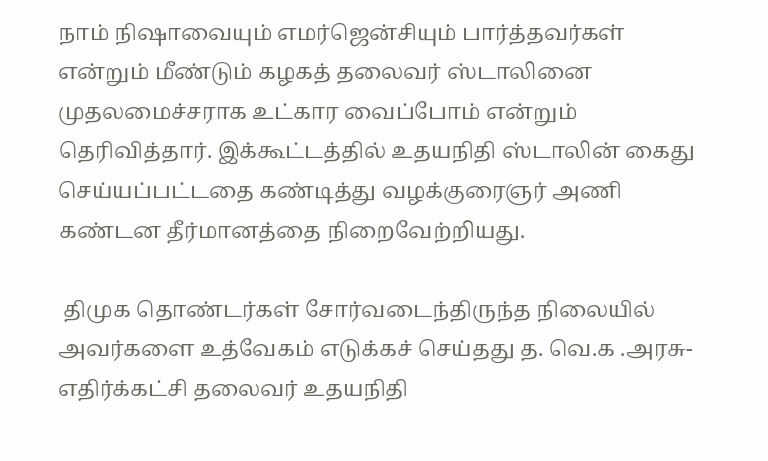நாம் நிஷாவையும் எமர்ஜென்சியும் பார்த்தவர்கள் என்றும் மீண்டும் கழகத் தலைவர் ஸ்டாலினை முதலமைச்சராக உட்கார வைப்போம் என்றும் தெரிவித்தார். இக்கூட்டத்தில் உதயநிதி ஸ்டாலின் கைது செய்யப்பட்டதை கண்டித்து வழக்குரைஞர் அணி கண்டன தீர்மானத்தை நிறைவேற்றியது.

 திமுக தொண்டர்கள் சோர்வடைந்திருந்த நிலையில் அவர்களை உத்வேகம் எடுக்கச் செய்தது த. வெ.க .அரசு- எதிர்க்கட்சி தலைவர் உதயநிதி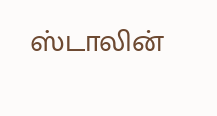ஸ்டாலின்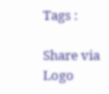Tags :

Share via
Logo